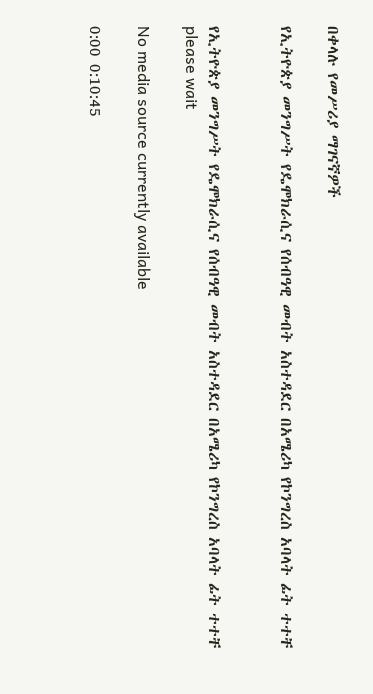በቀላሉ የመሥሪያ ማገናኛዎች

የኢትዮጵያ መንግሥት የዴሞክራሲና የሰብዓዊ መብት አስተዳደር በአሜሪካ የኮንግረስ አባላት ፊት ተተቸ


የኢትዮጵያ መንግሥት የዴሞክራሲና የሰብዓዊ መብት አስተዳደር በአሜሪካ የኮንግረስ አባላት ፊት ተተቸ
please wait

No media source currently available

0:00 0:10:45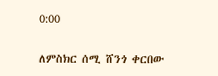0:00

ለምስክር ሰሚ ሸንጎ ቀርበው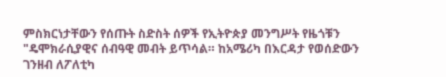ምስክርነታቸውን የሰጡት ስድስት ሰዎች የኢትዮጵያ መንግሥት የዜጎቹን "ዴሞክራሲያዊና ሰብዓዊ መብት ይጥሳል። ከአሜሪካ በእርዳታ የወሰድውን ገንዘብ ለፖለቲካ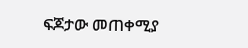ፍጆታው መጠቀሚያ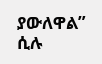ያውለዋል” ሲሉ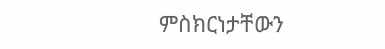ምስክርነታቸውን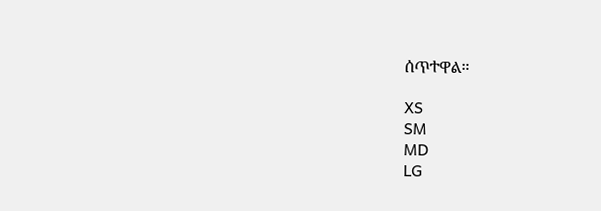ሰጥተዋል።

XS
SM
MD
LG